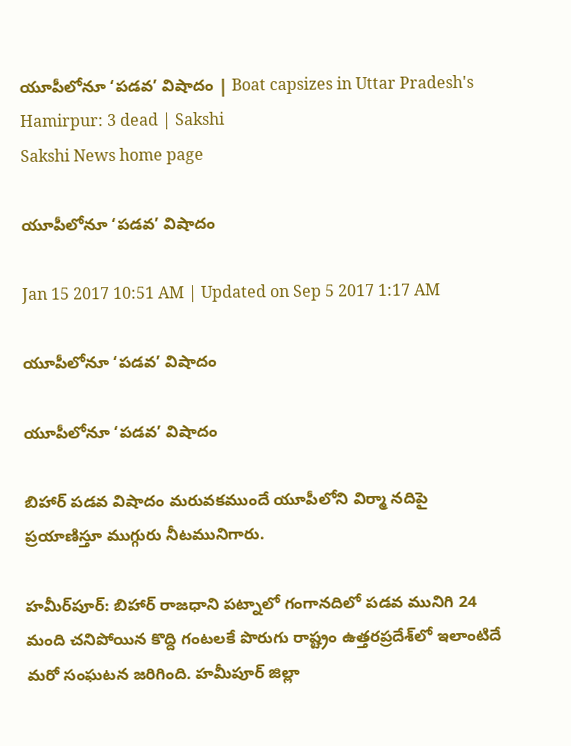యూపీలోనూ ‘పడవ’ విషాదం | Boat capsizes in Uttar Pradesh's Hamirpur: 3 dead | Sakshi
Sakshi News home page

యూపీలోనూ ‘పడవ’ విషాదం

Jan 15 2017 10:51 AM | Updated on Sep 5 2017 1:17 AM

యూపీలోనూ ‘పడవ’ విషాదం

యూపీలోనూ ‘పడవ’ విషాదం

బిహార్‌ పడవ విషాదం మరువకముందే యూపీలోని విర్మా నదిపై ప్రయాణిస్తూ ముగ్గురు నీటమునిగారు.

హమీర్‌పూర్‌: బిహార్‌ రాజధాని పట్నాలో గంగానదిలో పడవ మునిగి 24 మంది చనిపోయిన కొద్ది గంటలకే పొరుగు రాష్ట్రం ఉత్తరప్రదేశ్‌లో ఇలాంటిదే మరో సంఘటన జరిగింది. హమీపూర్‌ జిల్లా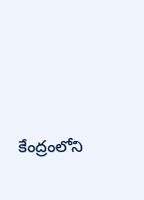కేంద్రంలోని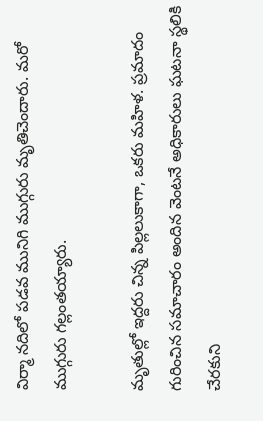విర్మా నదిలో పడవ మునిగి ముగ్గురు మృతిచెందారు. మరో ముగ్గురు గల్లంతయ్యారు.

మృతుల్లో ఇద్దరు చిన్న పిల్లలుకాగా, ఒకరు మహిళ. ప్రమాదం గురించిన సమాచారం అందిన వెంటనే అధికారులు ఘటనా స్థలికి చేరకుని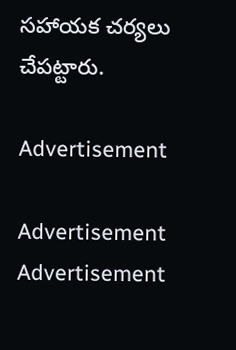సహాయక చర్యలు చేపట్టారు.

Advertisement

Advertisement
Advertisement